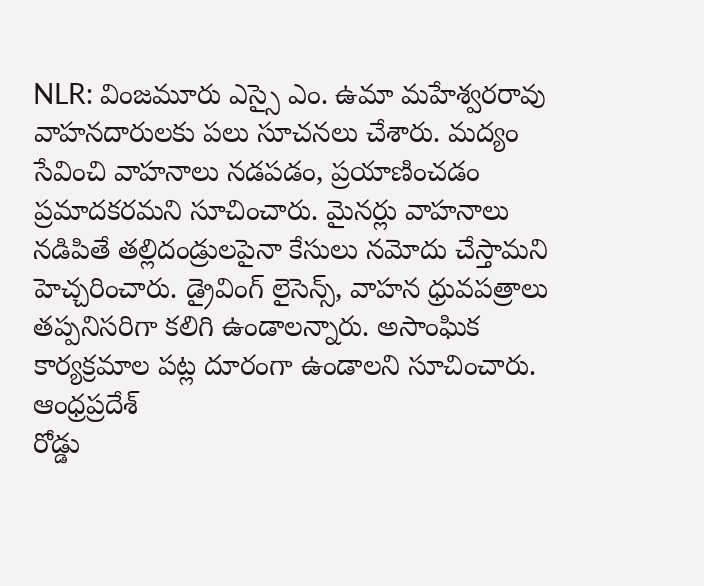NLR: వింజమూరు ఎస్సై ఎం. ఉమా మహేశ్వరరావు వాహనదారులకు పలు సూచనలు చేశారు. మద్యం సేవించి వాహనాలు నడపడం, ప్రయాణించడం ప్రమాదకరమని సూచించారు. మైనర్లు వాహనాలు నడిపితే తల్లిదండ్రులపైనా కేసులు నమోదు చేస్తామని హెచ్చరించారు. డ్రైవింగ్ లైసెన్స్, వాహన ధ్రువపత్రాలు తప్పనిసరిగా కలిగి ఉండాలన్నారు. అసాంఘిక కార్యక్రమాల పట్ల దూరంగా ఉండాలని సూచించారు.
ఆంధ్రప్రదేశ్
రోడ్డు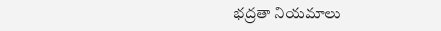భద్రతా నియమాలు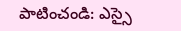పాటించండి: ఎస్సై